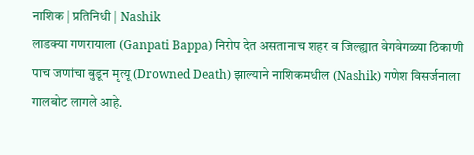नाशिक | प्रतिनिधी | Nashik
लाडक्या गणरायाला (Ganpati Bappa) निरोप देत असतानाच शहर व जिल्ह्यात वेगवेगळ्या ठिकाणी पाच जणांचा बुडून मृत्यू (Drowned Death) झाल्याने नाशिकमधील (Nashik) गणेश विसर्जनाला गालबोट लागले आहे.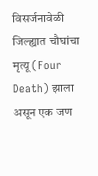विसर्जनावेळी जिल्ह्यात चौघांचा मृत्यू (Four Death) झाला असून एक जण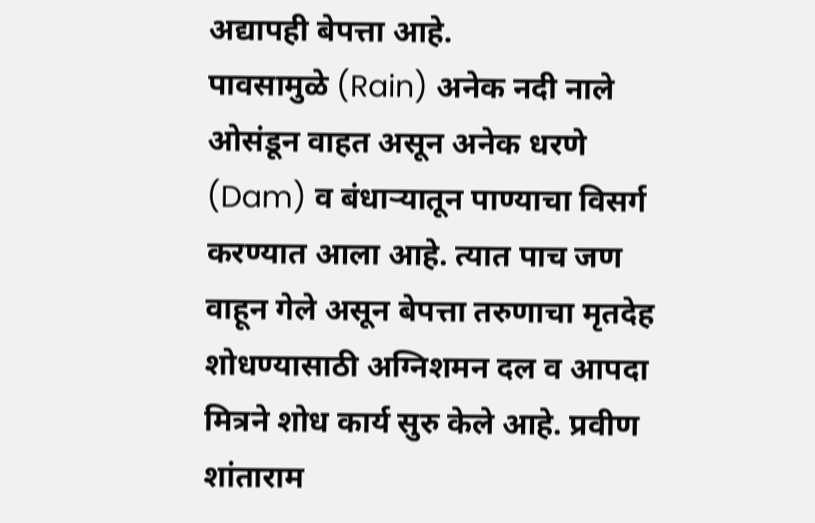अद्यापही बेपत्ता आहे.
पावसामुळे (Rain) अनेक नदी नाले ओसंडून वाहत असून अनेक धरणे (Dam) व बंधाऱ्यातून पाण्याचा विसर्ग करण्यात आला आहे. त्यात पाच जण वाहून गेले असून बेपत्ता तरुणाचा मृतदेह शोधण्यासाठी अग्निशमन दल व आपदा मित्रने शोध कार्य सुरु केले आहे. प्रवीण शांताराम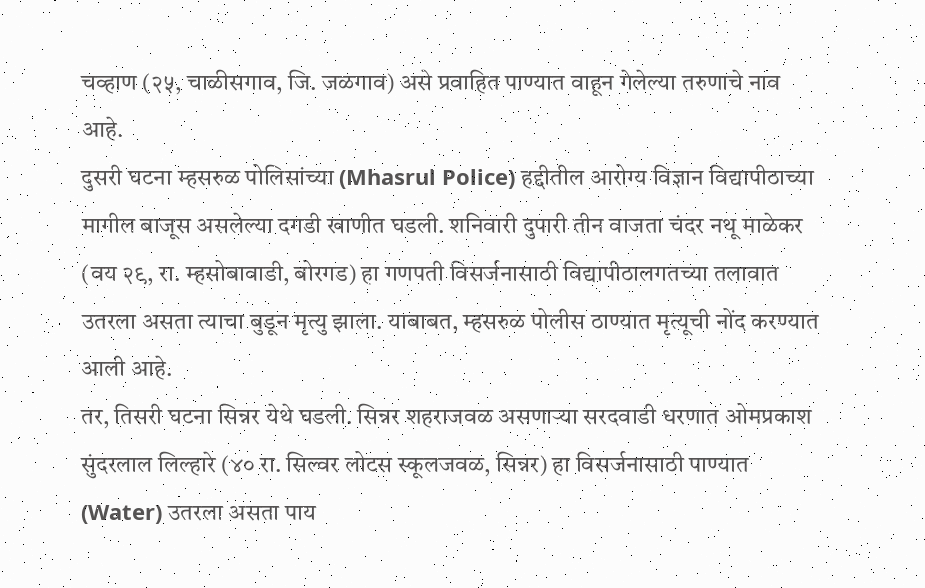चव्हाण (२५, चाळीसगाव, जि. जळगाव) असे प्रवाहित पाण्यात वाहून गेलेल्या तरुणाचे नाव आहे.
दुसरी घटना म्हसरुळ पोलिसांच्या (Mhasrul Police) हद्दीतील आरोग्य विज्ञान विद्यापीठाच्या मागील बाजूस असलेल्या दगडी खाणीत घडली. शनिवारी दुपारी तीन वाजता चंदर नथू माळेकर (वय २९, रा. म्हसोबावाडी, बोरगड) हा गणपती विसर्जनासाठी विद्यापीठालगतच्या तलावात उतरला असता त्याचा बुडून मृत्यु झाला. याबाबत, म्हसरुळ पोलीस ठाण्यात मृत्यूची नोंद करण्यात आली आहे.
तर, तिसरी घटना सिन्नर येथे घडली. सिन्नर शहराजवळ असणाऱ्या सरदवाडी धरणात ओमप्रकाश सुंदरलाल लिल्हारे (४० रा. सिल्वर लोटस स्कूलजवळ, सिन्नर) हा विसर्जनासाठी पाण्यात (Water) उतरला असता पाय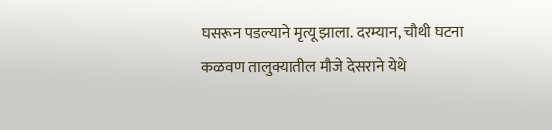घसरून पडल्याने मृत्यू झाला. दरम्यान, चौथी घटना कळवण तालुक्यातील मौजे देसराने येथे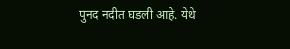पुनद नदीत घडली आहे. येथे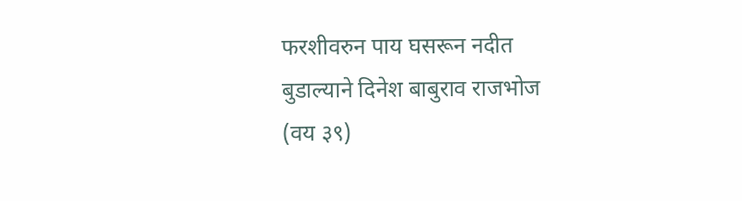फरशीवरुन पाय घसरून नदीत बुडाल्याने दिनेश बाबुराव राजभोज (वय ३९)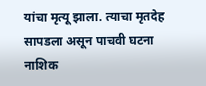यांचा मृत्यू झाला. त्याचा मृतदेह सापडला असून पाचवी घटना नाशिक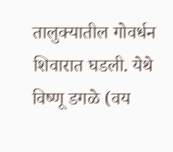तालुक्यातील गोवर्धन शिवारात घडली. येथे विष्णू डगळे (वय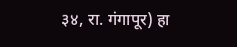३४, रा. गंगापूर) हा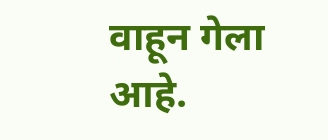वाहून गेला आहे.